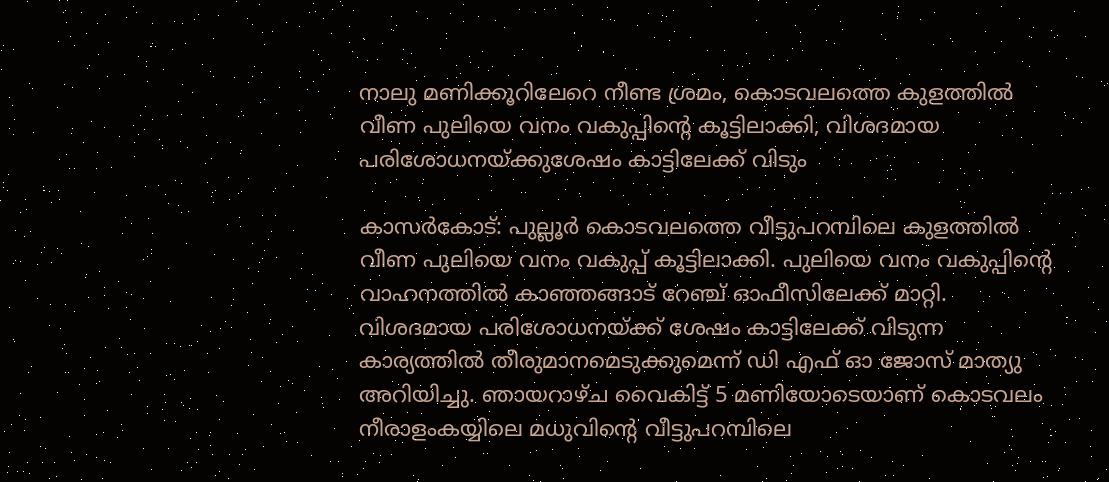നാലു മണിക്കൂറിലേറെ നീണ്ട ശ്രമം, കൊടവലത്തെ കുളത്തിൽ വീണ പുലിയെ വനം വകുപ്പിന്റെ കൂട്ടിലാക്കി, വിശദമായ പരിശോധനയ്ക്കുശേഷം കാട്ടിലേക്ക് വിടും

കാസർകോട്: പുല്ലൂർ കൊടവലത്തെ വീട്ടുപറമ്പിലെ കുളത്തിൽ വീണ പുലിയെ വനം വകുപ്പ് കൂട്ടിലാക്കി. പുലിയെ വനം വകുപ്പിന്റെ വാഹനത്തിൽ കാഞ്ഞങ്ങാട് റേഞ്ച് ഓഫീസിലേക്ക് മാറ്റി. വിശദമായ പരിശോധനയ്ക്ക് ശേഷം കാട്ടിലേക്ക് വിടുന്ന കാര്യത്തിൽ തീരുമാനമെടുക്കുമെന്ന് ഡി എഫ് ഓ ജോസ് മാത്യു അറിയിച്ചു. ഞായറാഴ്ച വൈകിട്ട് 5 മണിയോടെയാണ് കൊടവലം നീരാളംകയ്യിലെ മധുവിന്റെ വീട്ടുപറമ്പിലെ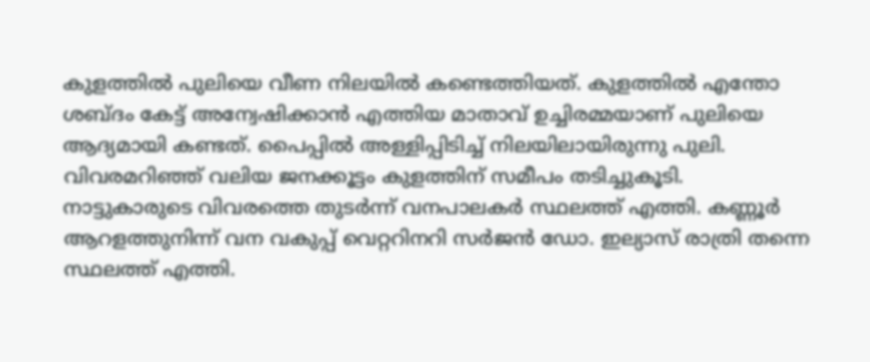കുളത്തിൽ പുലിയെ വീണ നിലയിൽ കണ്ടെത്തിയത്. കുളത്തിൽ എന്തോ ശബ്ദം കേട്ട് അന്വേഷിക്കാൻ എത്തിയ മാതാവ് ഉച്ചിരമ്മയാണ് പുലിയെ ആദ്യമായി കണ്ടത്. പൈപ്പിൽ അള്ളിപ്പിടിച്ച് നിലയിലായിരുന്നു പുലി. വിവരമറിഞ്ഞ് വലിയ ജനക്കൂട്ടം കുളത്തിന് സമീപം തടിച്ചുകൂടി. നാട്ടുകാരുടെ വിവരത്തെ തുടർന്ന് വനപാലകർ സ്ഥലത്ത് എത്തി. കണ്ണൂർ ആറളത്തുനിന്ന് വന വകുപ്പ് വെറ്ററിനറി സർജൻ ഡോ. ഇല്യാസ് രാത്രി തന്നെ സ്ഥലത്ത് എത്തി.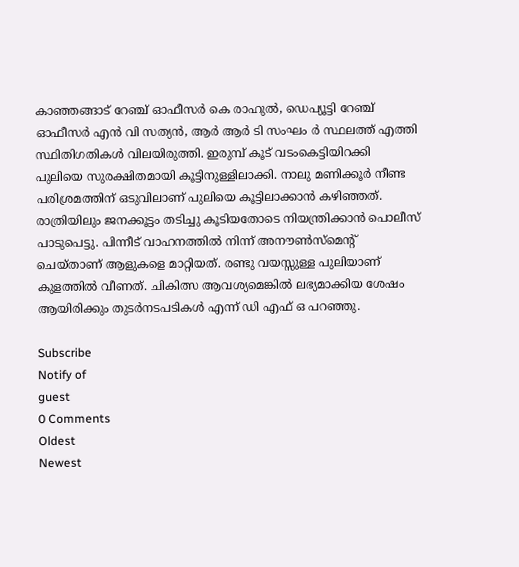കാഞ്ഞങ്ങാട് റേഞ്ച് ഓഫീസർ കെ രാഹുൽ, ഡെപ്യൂട്ടി റേഞ്ച് ഓഫീസർ എൻ വി സത്യൻ, ആർ ആർ ടി സംഘം ർ സ്ഥലത്ത് എത്തി സ്ഥിതിഗതികൾ വിലയിരുത്തി. ഇരുമ്പ് കൂട് വടംകെട്ടിയിറക്കി പുലിയെ സുരക്ഷിതമായി കൂട്ടിനുള്ളിലാക്കി. നാലു മണിക്കൂർ നീണ്ട പരിശ്രമത്തിന് ഒടുവിലാണ് പുലിയെ കൂട്ടിലാക്കാൻ കഴിഞ്ഞത്. രാത്രിയിലും ജനക്കൂട്ടം തടിച്ചു കൂടിയതോടെ നിയന്ത്രിക്കാൻ പൊലീസ് പാടുപെട്ടു. പിന്നീട് വാഹനത്തിൽ നിന്ന് അനൗൺസ്മെന്റ് ചെയ്താണ് ആളുകളെ മാറ്റിയത്. രണ്ടു വയസ്സുള്ള പുലിയാണ് കുളത്തിൽ വീണത്. ചികിത്സ ആവശ്യമെങ്കിൽ ലഭ്യമാക്കിയ ശേഷം ആയിരിക്കും തുടർനടപടികൾ എന്ന് ഡി എഫ് ഒ പറഞ്ഞു.

Subscribe
Notify of
guest
0 Comments
Oldest
Newest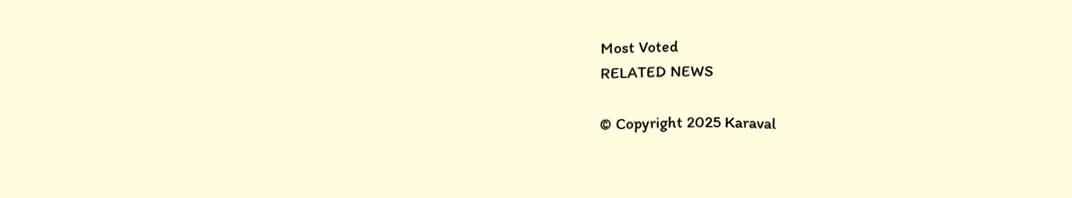Most Voted
RELATED NEWS

© Copyright 2025 Karaval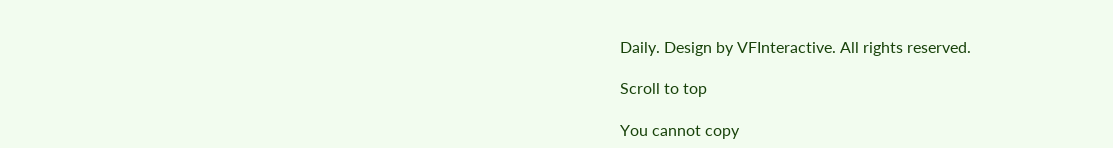Daily. Design by VFInteractive. All rights reserved.

Scroll to top

You cannot copy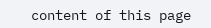content of this page